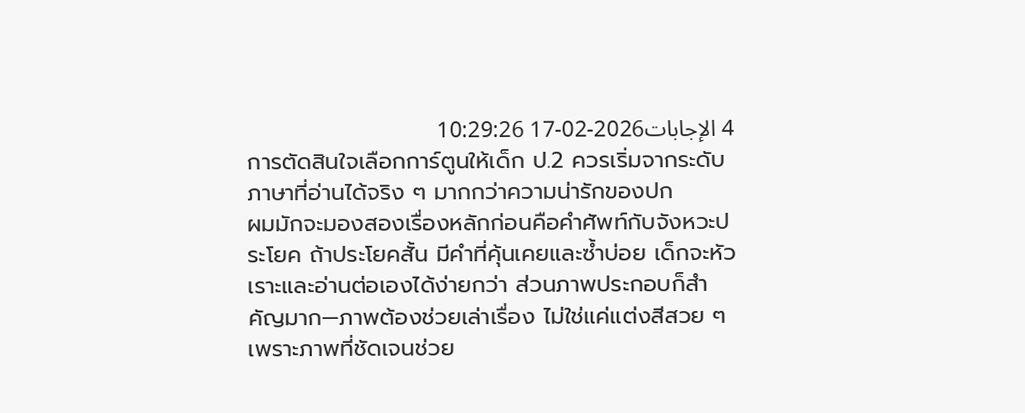4 الإجابات2026-02-17 10:29:26
การตัดสินใจเลือกการ์ตูนให้เด็ก ป.2 ควรเริ่มจากระดับภาษาที่อ่านได้จริง ๆ มากกว่าความน่ารักของปก
ผมมักจะมองสองเรื่องหลักก่อนคือคำศัพท์กับจังหวะประโยค ถ้าประโยคสั้น มีคำที่คุ้นเคยและซ้ำบ่อย เด็กจะหัวเราะและอ่านต่อเองได้ง่ายกว่า ส่วนภาพประกอบก็สำคัญมาก—ภาพต้องช่วยเล่าเรื่อง ไม่ใช่แค่แต่งสีสวย ๆ เพราะภาพที่ชัดเจนช่วย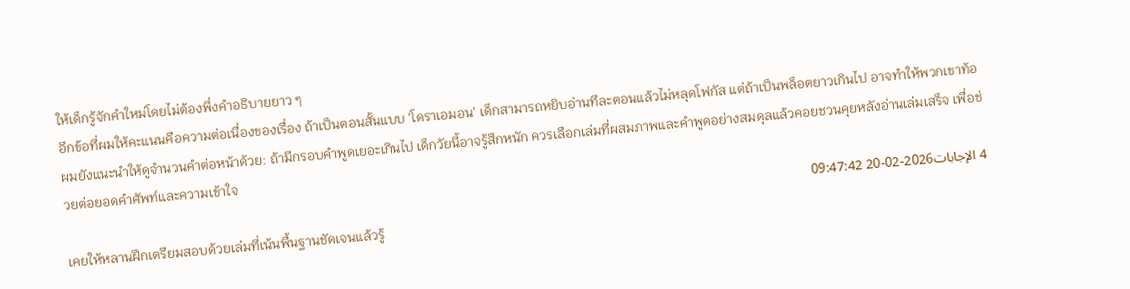ให้เด็กรู้จักคำใหม่โดยไม่ต้องพึ่งคำอธิบายยาว ๆ
อีกข้อที่ผมให้คะแนนคือความต่อเนื่องของเรื่อง ถ้าเป็นตอนสั้นแบบ 'โดราเอมอน' เด็กสามารถหยิบอ่านทีละตอนแล้วไม่หลุดโฟกัส แต่ถ้าเป็นพล็อตยาวเกินไป อาจทำให้พวกเขาท้อ ผมยังแนะนำให้ดูจำนวนคำต่อหน้าด้วย: ถ้ามีกรอบคำพูดเยอะเกินไป เด็กวัยนี้อาจรู้สึกหนัก ควรเลือกเล่มที่ผสมภาพและคำพูดอย่างสมดุลแล้วคอยชวนคุยหลังอ่านเล่มเสร็จ เพื่อช่วยต่อยอดคำศัพท์และความเข้าใจ
4 الإجابات2026-02-20 09:47:42
เคยให้หลานฝึกเตรียมสอบด้วยเล่มที่เน้นพื้นฐานชัดเจนแล้วรู้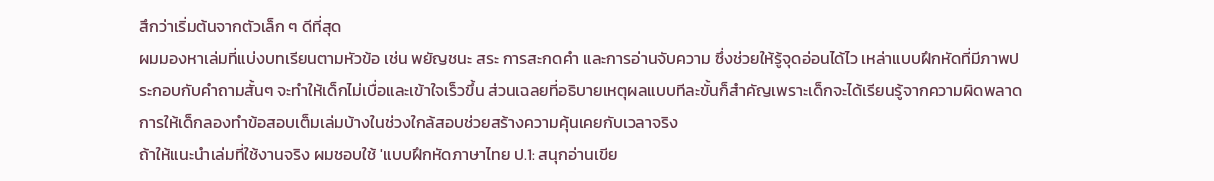สึกว่าเริ่มต้นจากตัวเล็ก ๆ ดีที่สุด
ผมมองหาเล่มที่แบ่งบทเรียนตามหัวข้อ เช่น พยัญชนะ สระ การสะกดคำ และการอ่านจับความ ซึ่งช่วยให้รู้จุดอ่อนได้ไว เหล่าแบบฝึกหัดที่มีภาพประกอบกับคำถามสั้นๆ จะทำให้เด็กไม่เบื่อและเข้าใจเร็วขึ้น ส่วนเฉลยที่อธิบายเหตุผลแบบทีละขั้นก็สำคัญเพราะเด็กจะได้เรียนรู้จากความผิดพลาด การให้เด็กลองทำข้อสอบเต็มเล่มบ้างในช่วงใกล้สอบช่วยสร้างความคุ้นเคยกับเวลาจริง
ถ้าให้แนะนำเล่มที่ใช้งานจริง ผมชอบใช้ 'แบบฝึกหัดภาษาไทย ป.1: สนุกอ่านเขีย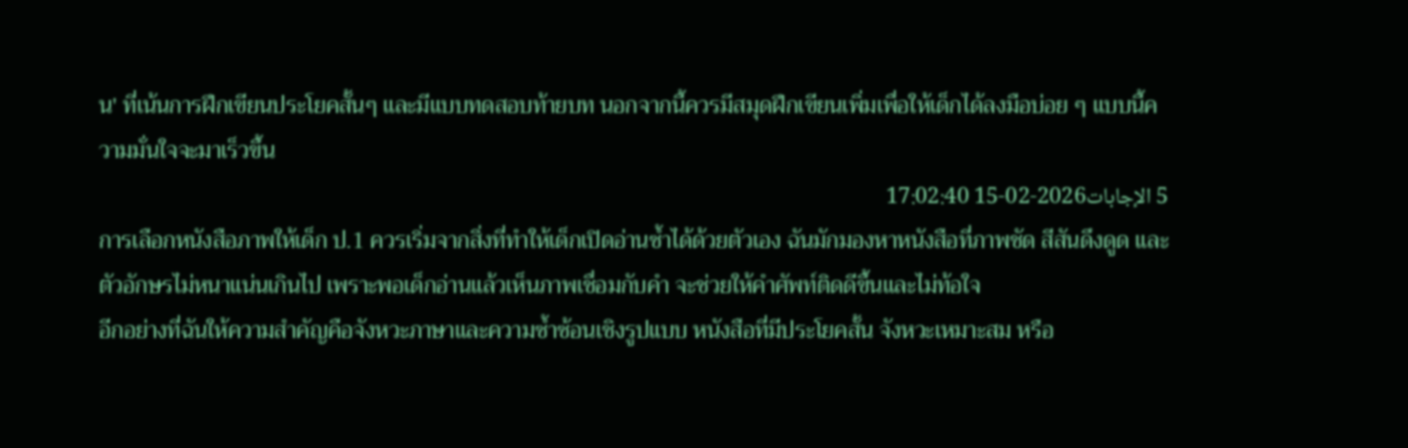น' ที่เน้นการฝึกเขียนประโยคสั้นๆ และมีแบบทดสอบท้ายบท นอกจากนี้ควรมีสมุดฝึกเขียนเพิ่มเพื่อให้เด็กได้ลงมือบ่อย ๆ แบบนี้ความมั่นใจจะมาเร็วขึ้น
5 الإجابات2026-02-15 17:02:40
การเลือกหนังสือภาพให้เด็ก ป.1 ควรเริ่มจากสิ่งที่ทำให้เด็กเปิดอ่านซ้ำได้ด้วยตัวเอง ฉันมักมองหาหนังสือที่ภาพชัด สีสันดึงดูด และตัวอักษรไม่หนาแน่นเกินไป เพราะพอเด็กอ่านแล้วเห็นภาพเชื่อมกับคำ จะช่วยให้คำศัพท์ติดดีขึ้นและไม่ท้อใจ
อีกอย่างที่ฉันให้ความสำคัญคือจังหวะภาษาและความซ้ำซ้อนเชิงรูปแบบ หนังสือที่มีประโยคสั้น จังหวะเหมาะสม หรือ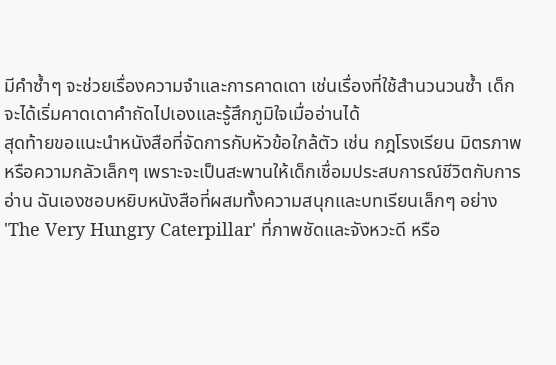มีคำซ้ำๆ จะช่วยเรื่องความจำและการคาดเดา เช่นเรื่องที่ใช้สำนวนวนซ้ำ เด็กจะได้เริ่มคาดเดาคำถัดไปเองและรู้สึกภูมิใจเมื่ออ่านได้
สุดท้ายขอแนะนำหนังสือที่จัดการกับหัวข้อใกล้ตัว เช่น กฎโรงเรียน มิตรภาพ หรือความกลัวเล็กๆ เพราะจะเป็นสะพานให้เด็กเชื่อมประสบการณ์ชีวิตกับการอ่าน ฉันเองชอบหยิบหนังสือที่ผสมทั้งความสนุกและบทเรียนเล็กๆ อย่าง 'The Very Hungry Caterpillar' ที่ภาพชัดและจังหวะดี หรือ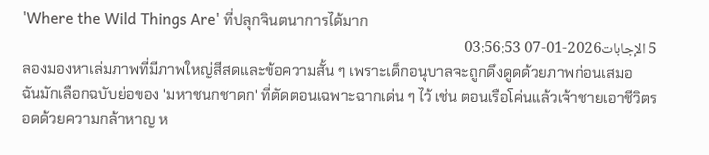'Where the Wild Things Are' ที่ปลุกจินตนาการได้มาก
5 الإجابات2026-01-07 03:56:53
ลองมองหาเล่มภาพที่มีภาพใหญ่สีสดและข้อความสั้น ๆ เพราะเด็กอนุบาลจะถูกดึงดูดด้วยภาพก่อนเสมอ
ฉันมักเลือกฉบับย่อของ 'มหาชนกชาดก' ที่ตัดตอนเฉพาะฉากเด่น ๆ ไว้ เช่น ตอนเรือโค่นแล้วเจ้าชายเอาชีวิตรอดด้วยความกล้าหาญ ห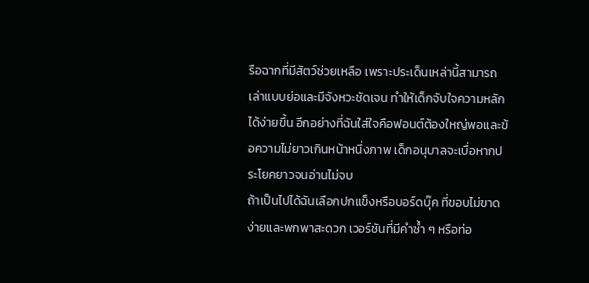รือฉากที่มีสัตว์ช่วยเหลือ เพราะประเด็นเหล่านี้สามารถเล่าแบบย่อและมีจังหวะชัดเจน ทำให้เด็กจับใจความหลักได้ง่ายขึ้น อีกอย่างที่ฉันใส่ใจคือฟอนต์ต้องใหญ่พอและข้อความไม่ยาวเกินหน้าหนึ่งภาพ เด็กอนุบาลจะเบื่อหากประโยคยาวจนอ่านไม่จบ
ถ้าเป็นไปได้ฉันเลือกปกแข็งหรือบอร์ดบุ๊ค ที่ขอบไม่ขาดง่ายและพกพาสะดวก เวอร์ชันที่มีคำซ้ำ ๆ หรือท่อ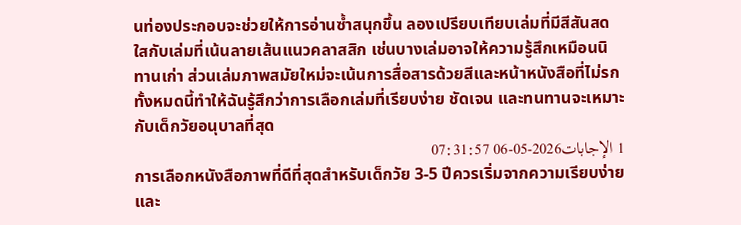นท่องประกอบจะช่วยให้การอ่านซ้ำสนุกขึ้น ลองเปรียบเทียบเล่มที่มีสีสันสดใสกับเล่มที่เน้นลายเส้นแนวคลาสสิก เช่นบางเล่มอาจให้ความรู้สึกเหมือนนิทานเก่า ส่วนเล่มภาพสมัยใหม่จะเน้นการสื่อสารด้วยสีและหน้าหนังสือที่ไม่รก ทั้งหมดนี้ทำให้ฉันรู้สึกว่าการเลือกเล่มที่เรียบง่าย ชัดเจน และทนทานจะเหมาะกับเด็กวัยอนุบาลที่สุด
1 الإجابات2026-05-06 07:31:57
การเลือกหนังสือภาพที่ดีที่สุดสำหรับเด็กวัย 3-5 ปีควรเริ่มจากความเรียบง่ายและ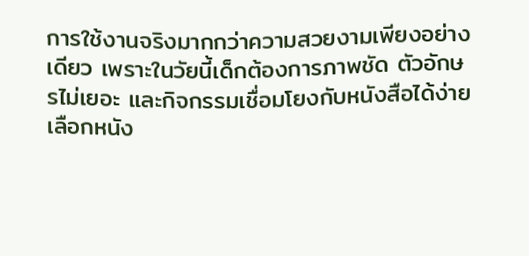การใช้งานจริงมากกว่าความสวยงามเพียงอย่างเดียว เพราะในวัยนี้เด็กต้องการภาพชัด ตัวอักษรไม่เยอะ และกิจกรรมเชื่อมโยงกับหนังสือได้ง่าย เลือกหนัง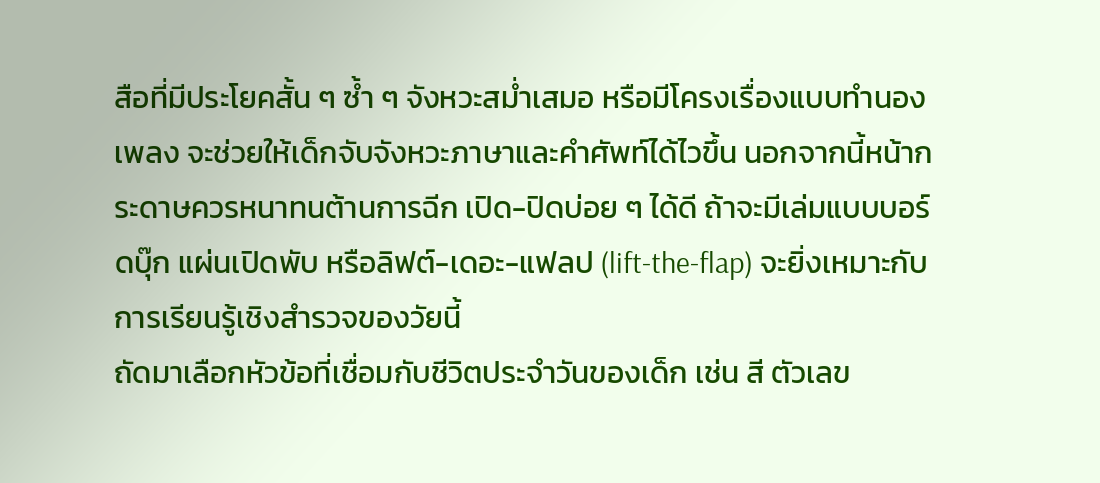สือที่มีประโยคสั้น ๆ ซ้ำ ๆ จังหวะสม่ำเสมอ หรือมีโครงเรื่องแบบทำนองเพลง จะช่วยให้เด็กจับจังหวะภาษาและคำศัพท์ได้ไวขึ้น นอกจากนี้หน้ากระดาษควรหนาทนต้านการฉีก เปิด-ปิดบ่อย ๆ ได้ดี ถ้าจะมีเล่มแบบบอร์ดบุ๊ก แผ่นเปิดพับ หรือลิฟต์-เดอะ-แฟลป (lift-the-flap) จะยิ่งเหมาะกับการเรียนรู้เชิงสำรวจของวัยนี้
ถัดมาเลือกหัวข้อที่เชื่อมกับชีวิตประจำวันของเด็ก เช่น สี ตัวเลข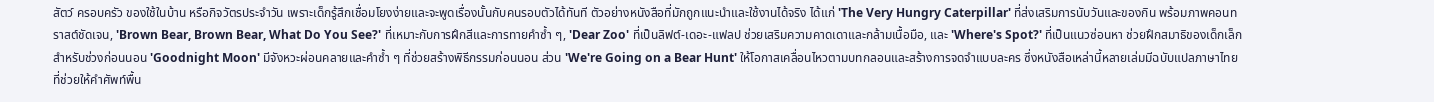สัตว์ ครอบครัว ของใช้ในบ้าน หรือกิจวัตรประจำวัน เพราะเด็กรู้สึกเชื่อมโยงง่ายและจะพูดเรื่องนั้นกับคนรอบตัวได้ทันที ตัวอย่างหนังสือที่มักถูกแนะนำและใช้งานได้จริง ได้แก่ 'The Very Hungry Caterpillar' ที่ส่งเสริมการนับวันและของกิน พร้อมภาพคอนทราสต์ชัดเจน, 'Brown Bear, Brown Bear, What Do You See?' ที่เหมาะกับการฝึกสีและการทายคำซ้ำ ๆ, 'Dear Zoo' ที่เป็นลิฟต์-เดอะ-แฟลป ช่วยเสริมความคาดเดาและกล้ามเนื้อมือ, และ 'Where's Spot?' ที่เป็นแนวซ่อนหา ช่วยฝึกสมาธิของเด็กเล็ก สำหรับช่วงก่อนนอน 'Goodnight Moon' มีจังหวะผ่อนคลายและคำซ้ำ ๆ ที่ช่วยสร้างพิธีกรรมก่อนนอน ส่วน 'We're Going on a Bear Hunt' ให้โอกาสเคลื่อนไหวตามบทกลอนและสร้างการจดจำแบบละคร ซึ่งหนังสือเหล่านี้หลายเล่มมีฉบับแปลภาษาไทยที่ช่วยให้คำศัพท์พื้น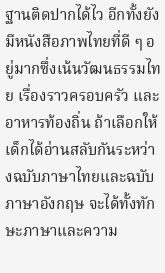ฐานติดปากได้ไว อีกทั้งยังมีหนังสือภาพไทยที่ดี ๆ อยู่มากซึ่งเน้นวัฒนธรรมไทย เรื่องราวครอบครัว และอาหารท้องถิ่น ถ้าเลือกให้เด็กได้อ่านสลับกันระหว่างฉบับภาษาไทยและฉบับภาษาอังกฤษ จะได้ทั้งทักษะภาษาและความ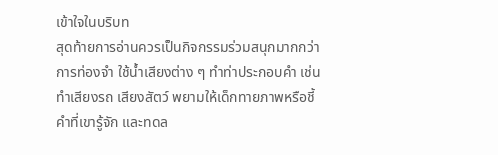เข้าใจในบริบท
สุดท้ายการอ่านควรเป็นกิจกรรมร่วมสนุกมากกว่าการท่องจำ ใช้น้ำเสียงต่าง ๆ ทำท่าประกอบคำ เช่น ทำเสียงรถ เสียงสัตว์ พยามให้เด็กทายภาพหรือชี้คำที่เขารู้จัก และทดล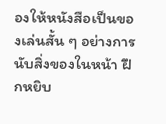องให้หนังสือเป็นของเล่นสั้น ๆ อย่างการนับสิ่งของในหน้า ฝึกหยิบ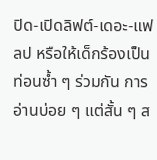ปิด-เปิดลิฟต์-เดอะ-แฟลป หรือให้เด็กร้องเป็นท่อนซ้ำ ๆ ร่วมกัน การอ่านบ่อย ๆ แต่สั้น ๆ ส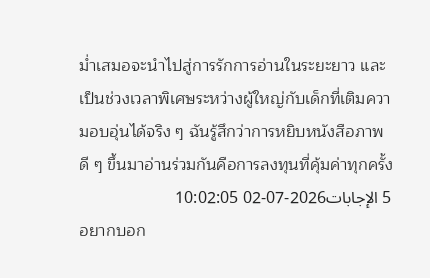ม่ำเสมอจะนำไปสู่การรักการอ่านในระยะยาว และเป็นช่วงเวลาพิเศษระหว่างผู้ใหญ่กับเด็กที่เติมความอบอุ่นได้จริง ๆ ฉันรู้สึกว่าการหยิบหนังสือภาพดี ๆ ขึ้นมาอ่านร่วมกันคือการลงทุนที่คุ้มค่าทุกครั้ง
5 الإجابات2026-07-02 10:02:05
อยากบอก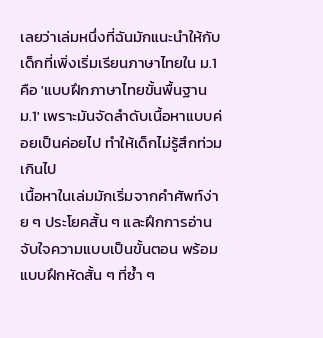เลยว่าเล่มหนึ่งที่ฉันมักแนะนำให้กับเด็กที่เพิ่งเริ่มเรียนภาษาไทยใน ม.1 คือ 'แบบฝึกภาษาไทยขั้นพื้นฐาน ม.1' เพราะมันจัดลำดับเนื้อหาแบบค่อยเป็นค่อยไป ทำให้เด็กไม่รู้สึกท่วมเกินไป
เนื้อหาในเล่มมักเริ่มจากคำศัพท์ง่าย ๆ ประโยคสั้น ๆ และฝึกการอ่านจับใจความแบบเป็นขั้นตอน พร้อมแบบฝึกหัดสั้น ๆ ที่ซ้ำ ๆ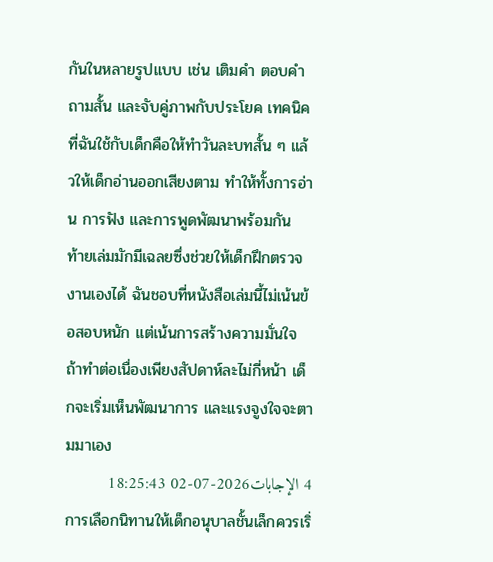กันในหลายรูปแบบ เช่น เติมคำ ตอบคำถามสั้น และจับคู่ภาพกับประโยค เทคนิคที่ฉันใช้กับเด็กคือให้ทำวันละบทสั้น ๆ แล้วให้เด็กอ่านออกเสียงตาม ทำให้ทั้งการอ่าน การฟัง และการพูดพัฒนาพร้อมกัน
ท้ายเล่มมักมีเฉลยซึ่งช่วยให้เด็กฝึกตรวจงานเองได้ ฉันชอบที่หนังสือเล่มนี้ไม่เน้นข้อสอบหนัก แต่เน้นการสร้างความมั่นใจ ถ้าทำต่อเนื่องเพียงสัปดาห์ละไม่กี่หน้า เด็กจะเริ่มเห็นพัฒนาการ และแรงจูงใจจะตามมาเอง
4 الإجابات2026-07-02 18:25:43
การเลือกนิทานให้เด็กอนุบาลชั้นเล็กควรเริ่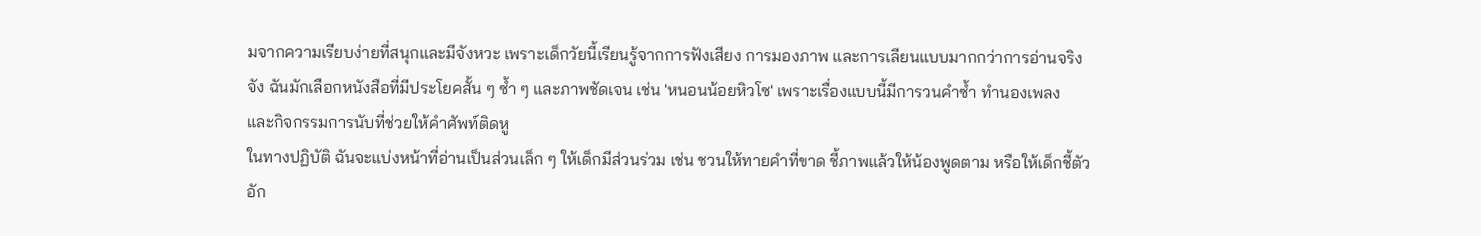มจากความเรียบง่ายที่สนุกและมีจังหวะ เพราะเด็กวัยนี้เรียนรู้จากการฟังเสียง การมองภาพ และการเลียนแบบมากกว่าการอ่านจริงจัง ฉันมักเลือกหนังสือที่มีประโยคสั้น ๆ ซ้ำ ๆ และภาพชัดเจน เช่น 'หนอนน้อยหิวโซ' เพราะเรื่องแบบนี้มีการวนคำซ้ำ ทำนองเพลง และกิจกรรมการนับที่ช่วยให้คำศัพท์ติดหู
ในทางปฏิบัติ ฉันจะแบ่งหน้าที่อ่านเป็นส่วนเล็ก ๆ ให้เด็กมีส่วนร่วม เช่น ชวนให้ทายคำที่ขาด ชี้ภาพแล้วให้น้องพูดตาม หรือให้เด็กชี้ตัวอัก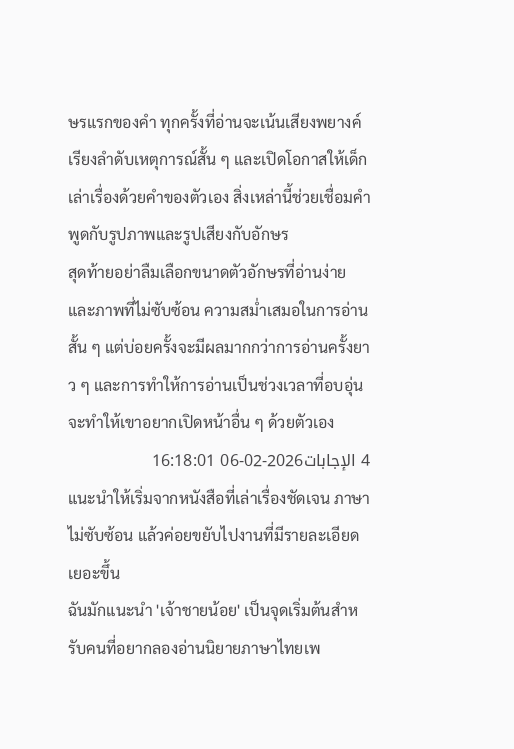ษรแรกของคำ ทุกครั้งที่อ่านจะเน้นเสียงพยางค์ เรียงลำดับเหตุการณ์สั้น ๆ และเปิดโอกาสให้เด็กเล่าเรื่องด้วยคำของตัวเอง สิ่งเหล่านี้ช่วยเชื่อมคำพูดกับรูปภาพและรูปเสียงกับอักษร
สุดท้ายอย่าลืมเลือกขนาดตัวอักษรที่อ่านง่ายและภาพที่ไม่ซับซ้อน ความสม่ำเสมอในการอ่านสั้น ๆ แต่บ่อยครั้งจะมีผลมากกว่าการอ่านครั้งยาว ๆ และการทำให้การอ่านเป็นช่วงเวลาที่อบอุ่นจะทำให้เขาอยากเปิดหน้าอื่น ๆ ด้วยตัวเอง
4 الإجابات2026-02-06 16:18:01
แนะนำให้เริ่มจากหนังสือที่เล่าเรื่องชัดเจน ภาษาไม่ซับซ้อน แล้วค่อยขยับไปงานที่มีรายละเอียดเยอะขึ้น
ฉันมักแนะนำ 'เจ้าชายน้อย' เป็นจุดเริ่มต้นสำหรับคนที่อยากลองอ่านนิยายภาษาไทยเพ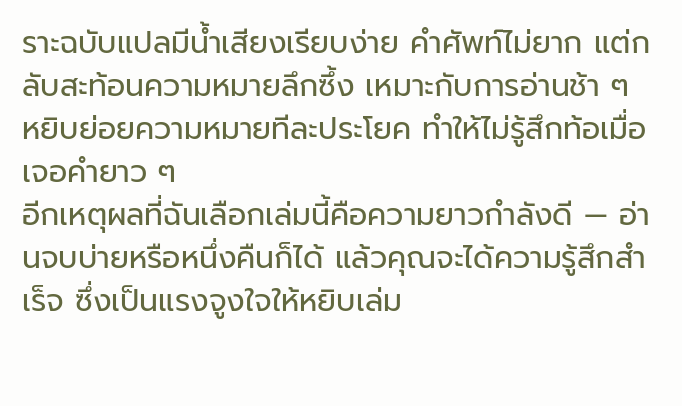ราะฉบับแปลมีน้ำเสียงเรียบง่าย คำศัพท์ไม่ยาก แต่กลับสะท้อนความหมายลึกซึ้ง เหมาะกับการอ่านช้า ๆ หยิบย่อยความหมายทีละประโยค ทำให้ไม่รู้สึกท้อเมื่อเจอคำยาว ๆ
อีกเหตุผลที่ฉันเลือกเล่มนี้คือความยาวกำลังดี — อ่านจบบ่ายหรือหนึ่งคืนก็ได้ แล้วคุณจะได้ความรู้สึกสำเร็จ ซึ่งเป็นแรงจูงใจให้หยิบเล่ม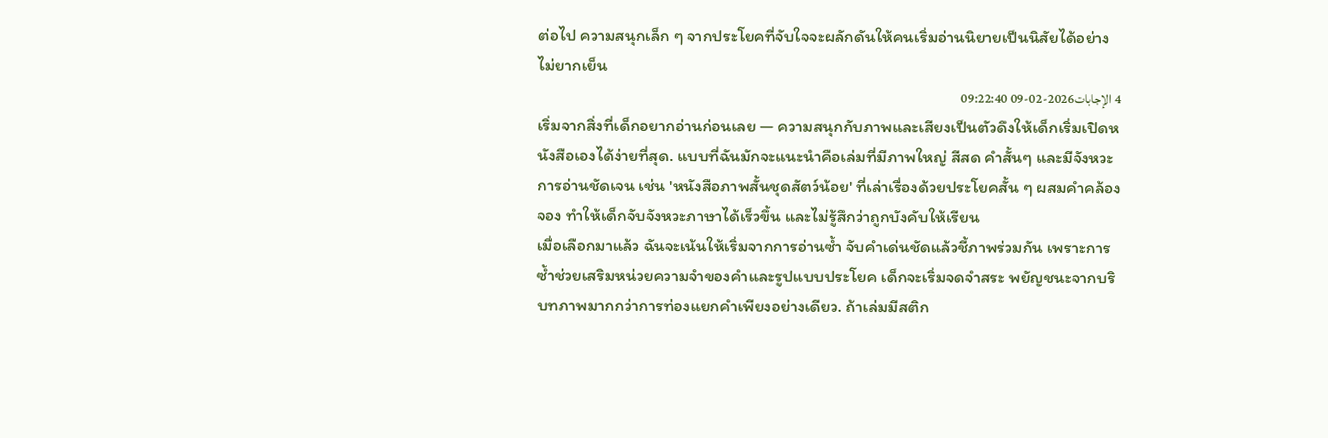ต่อไป ความสนุกเล็ก ๆ จากประโยคที่จับใจจะผลักดันให้คนเริ่มอ่านนิยายเป็นนิสัยได้อย่างไม่ยากเย็น
4 الإجابات2026-02-09 09:22:40
เริ่มจากสิ่งที่เด็กอยากอ่านก่อนเลย — ความสนุกกับภาพและเสียงเป็นตัวดึงให้เด็กเริ่มเปิดหนังสือเองได้ง่ายที่สุด. แบบที่ฉันมักจะแนะนำคือเล่มที่มีภาพใหญ่ สีสด คำสั้นๆ และมีจังหวะการอ่านชัดเจน เช่น 'หนังสือภาพสั้นชุดสัตว์น้อย' ที่เล่าเรื่องด้วยประโยคสั้น ๆ ผสมคำคล้องจอง ทำให้เด็กจับจังหวะภาษาได้เร็วขึ้น และไม่รู้สึกว่าถูกบังคับให้เรียน
เมื่อเลือกมาแล้ว ฉันจะเน้นให้เริ่มจากการอ่านซ้ำ จับคำเด่นชัดแล้วชี้ภาพร่วมกัน เพราะการซ้ำช่วยเสริมหน่วยความจำของคำและรูปแบบประโยค เด็กจะเริ่มจดจำสระ พยัญชนะจากบริบทภาพมากกว่าการท่องแยกคำเพียงอย่างเดียว. ถ้าเล่มมีสติก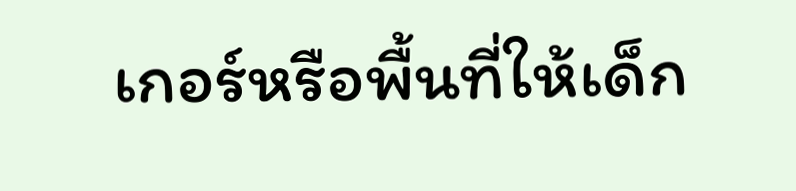เกอร์หรือพื้นที่ให้เด็ก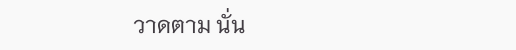วาดตาม นั่น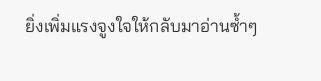ยิ่งเพิ่มแรงจูงใจให้กลับมาอ่านซ้ำๆ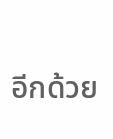อีกด้วย